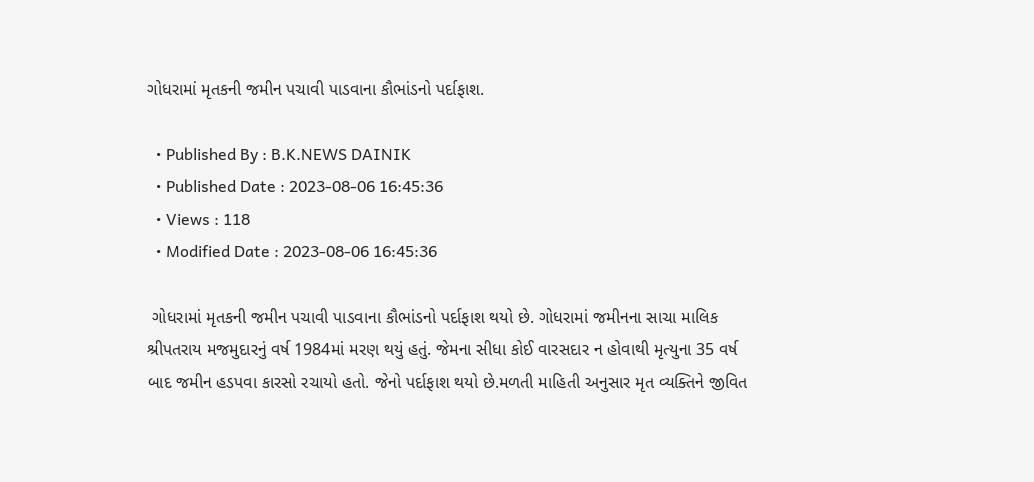ગોધરામાં મૃતકની જમીન પચાવી પાડવાના કૌભાંડનો પર્દાફાશ.

  • Published By : B.K.NEWS DAINIK
  • Published Date : 2023-08-06 16:45:36
  • Views : 118
  • Modified Date : 2023-08-06 16:45:36

 ગોધરામાં મૃતકની જમીન પચાવી પાડવાના કૌભાંડનો પર્દાફાશ થયો છે. ગોધરામાં જમીનના સાચા માલિક શ્રીપતરાય મજમુદારનું વર્ષ 1984માં મરણ થયું હતું. જેમના સીધા કોઈ વારસદાર ન હોવાથી મૃત્યુના 35 વર્ષ બાદ જમીન હડપવા કારસો રચાયો હતો. જેનો પર્દાફાશ થયો છે.મળતી માહિતી અનુસાર મૃત વ્યક્તિને જીવિત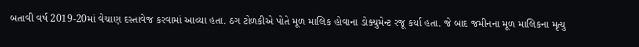બતાવી વર્ષ 2019-20માં વેચાણ દસ્તાવેજ કરવામાં આવ્યા હતા. ઠગ ટોળકીએ પોતે મૂળ માલિક હોવાના ડોક્યુમેન્ટ રજૂ કર્યા હતા. જે બાદ જમીનના મૂળ માલિકના મૃત્યુ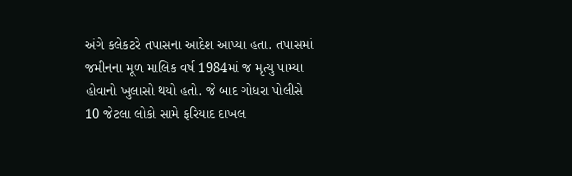અંગે કલેકટરે તપાસના આદેશ આપ્યા હતા. તપાસમાં જમીનના મૂળ માલિક વર્ષ 1984માં જ મૃત્યુ પામ્યા હોવાનો ખુલાસો થયો હતો. જે બાદ ગોધરા પોલીસે 10 જેટલા લોકો સામે ફરિયાદ દાખલ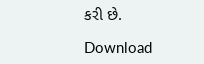કરી છે.

Download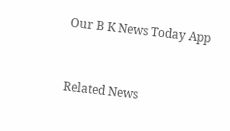Our B K News Today App



Related News